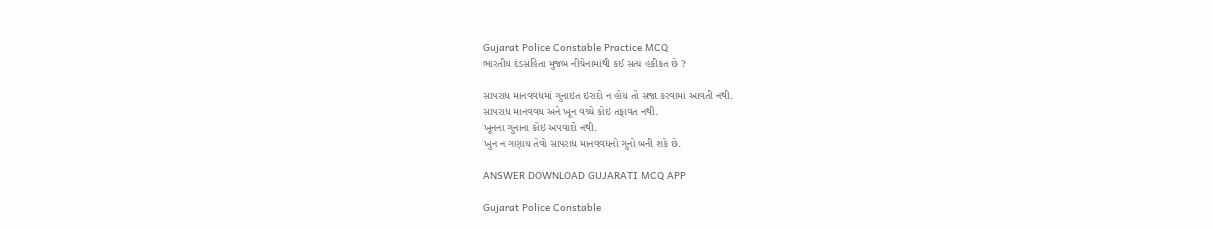Gujarat Police Constable Practice MCQ
ભારતીય દંડસંહિતા મુજબ નીચેનામાંથી કઈ સત્ય હકીકત છે ?

સાપરાધ માનવવધમાં ગુનાઇત ઇરાદો ન હોય તો સજા કરવામાં આવતી નથી.
સાપરાધ માનવવઘ અને ખૂન વચ્ચે કોઇ તફાવત નથી.
ખૂનના ગુનાના કોઇ અપવાદો નથી.
ખુન ન ગણાય તેવો સાપરાધ માનવવધનો ગુનો બની શકે છે.

ANSWER DOWNLOAD GUJARATI MCQ APP

Gujarat Police Constable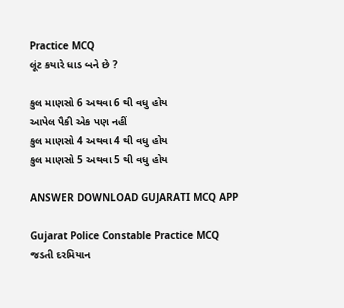Practice MCQ
લૂંટ કયારે ધાડ બને છે ?

કુલ માણસો 6 અથવા 6 થી વધુ હોય
આપેલ પૈકી એક પણ નહીં
કુલ માણસો 4 અથવા 4 થી વધુ હોય
કુલ માણસો 5 અથવા 5 થી વધુ હોય

ANSWER DOWNLOAD GUJARATI MCQ APP

Gujarat Police Constable Practice MCQ
જડતી દરમિયાન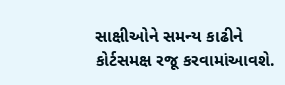સાક્ષીઓને સમન્ય કાઢીને કોર્ટસમક્ષ રજૂ કરવામાંઆવશે.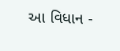આ વિધાન -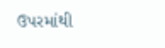ઉપરમાંથી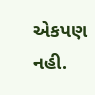એકપણ નહી‌.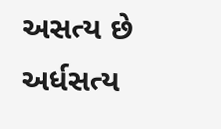અસત્ય છે
અર્ધસત્ય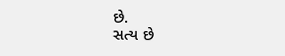છે.
સત્ય છે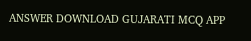ANSWER DOWNLOAD GUJARATI MCQ APP